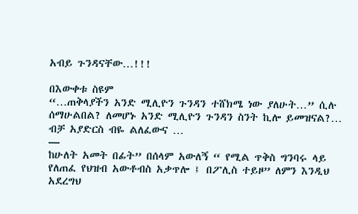አብይ ጉንዳናቸው…!!!

በእውቀቱ ስዩም
“…ጠቅላያችን አንድ ሚሊዮን ጉንዳን ተሸክሜ ነው ያለሁት…” ሲሉ ሰማሁልበል? ለመሆኑ አንድ ሚሊዮን ጉንዳን ስንት ኪሎ ይመዝናል?…
ብቻ አያድርስ ብዬ ልለፈውና …
—
ከሁለት አመት በፊት” በሰላም አውለኝ “ የሚል ጥቅስ ግንባሩ ላይ የለጠፈ የህዝብ አውቶብስ አቃጥሎ ፤ በፖሊስ ተይዞ” ለምን እንዲህ አደረግህ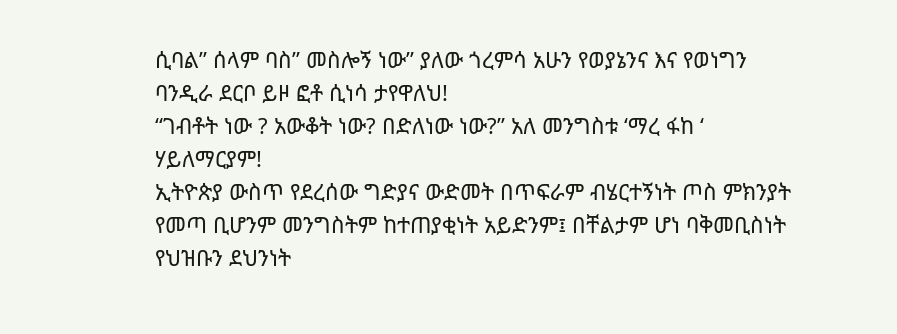ሲባል” ሰላም ባስ” መስሎኝ ነው” ያለው ጎረምሳ አሁን የወያኔንና እና የወነግን ባንዲራ ደርቦ ይዞ ፎቶ ሲነሳ ታየዋለህ!
“ገብቶት ነው ? አውቆት ነው? በድለነው ነው?” አለ መንግስቱ ‘ማረ ፋከ ‘ ሃይለማርያም!
ኢትዮጵያ ውስጥ የደረሰው ግድያና ውድመት በጥፍራም ብሄርተኝነት ጦስ ምክንያት የመጣ ቢሆንም መንግስትም ከተጠያቂነት አይድንም፤ በቸልታም ሆነ ባቅመቢስነት
የህዝቡን ደህንነት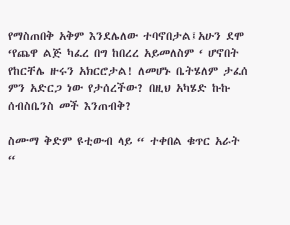የማስጠበቅ አቅም እንደሌለው ተባኖበታል፤አሁን ደሞ ‘የጨዋ ልጅ ካፈረ በግ ከበረረ አይመለስም ‘ ሆኖበት የከርቸሌ ዙሩን አክርሮታል! ለመሆኑ ቤትሄለም ታፈሰ ምን አድርጋ ነው የታሰረችው? በዚህ አካሄድ ኩኩ ሰብስቤንስ መች እንጠብቅ?

ስሙማ ቅድም ዩቲውብ ላይ “ ተቀበል ቁጥር አራት “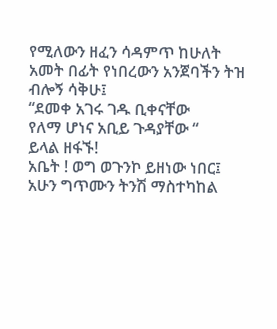የሚለውን ዘፈን ሳዳምጥ ከሁለት አመት በፊት የነበረውን አንጀባችን ትዝ ብሎኝ ሳቅሁ፤
“ደመቀ አገሩ ገዱ ቢቀናቸው
የለማ ሆነና አቢይ ጉዳያቸው “
ይላል ዘፋኙ!
አቤት ! ወግ ወጉንኮ ይዘነው ነበር፤
አሁን ግጥሙን ትንሽ ማስተካከል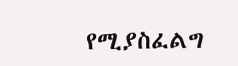የሚያስፈልግ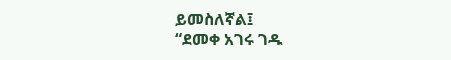ይመስለኛል፤
“ደመቀ አገሩ ገዱ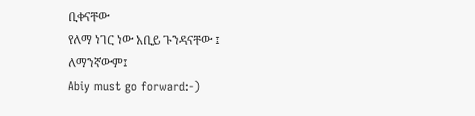ቢቀናቸው
የለማ ነገር ነው አቢይ ጉንዳናቸው ፤
ለማንኛውም፤
Abiy must go forward:-)